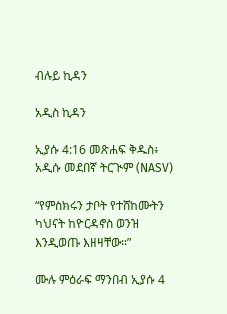ብሉይ ኪዳን

አዲስ ኪዳን

ኢያሱ 4:16 መጽሐፍ ቅዱስ፥ አዲሱ መደበኛ ትርጒም (NASV)

“የምስክሩን ታቦት የተሸከሙትን ካህናት ከዮርዳኖስ ወንዝ እንዲወጡ እዘዛቸው።”

ሙሉ ምዕራፍ ማንበብ ኢያሱ 4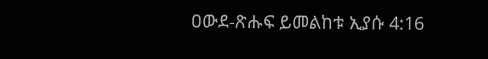ዐውደ-ጽሑፍ ይመልከቱ ኢያሱ 4:16